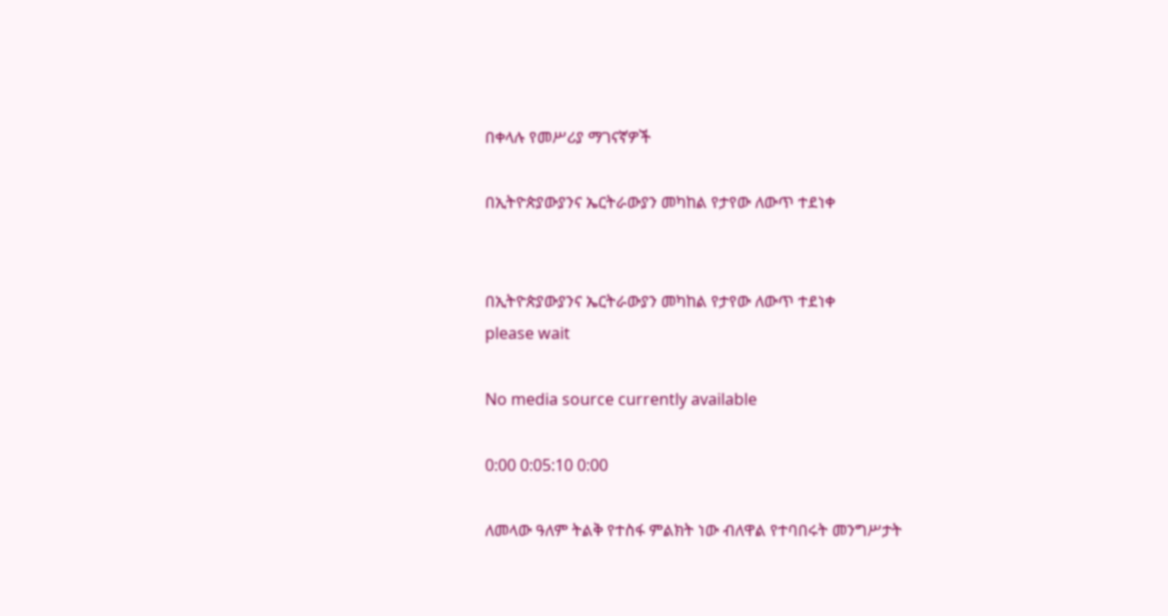በቀላሉ የመሥሪያ ማገናኛዎች

በኢትዮጵያውያንና ኤርትራውያን መካከል የታየው ለውጥ ተደነቀ


በኢትዮጵያውያንና ኤርትራውያን መካከል የታየው ለውጥ ተደነቀ
please wait

No media source currently available

0:00 0:05:10 0:00

ለመላው ዓለም ትልቅ የተስፋ ምልክት ነው ብለዋል የተባበሩት መንግሥታት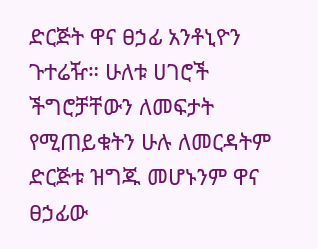ድርጅት ዋና ፀኃፊ አንቶኒዮን ጉተሬዥ። ሁለቱ ሀገሮች ችግሮቻቸውን ለመፍታት የሚጠይቁትን ሁሉ ለመርዳትም ድርጅቱ ዝግጁ መሆኑንም ዋና ፀኃፊው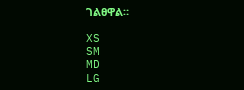ገልፀዋል።

XS
SM
MD
LG